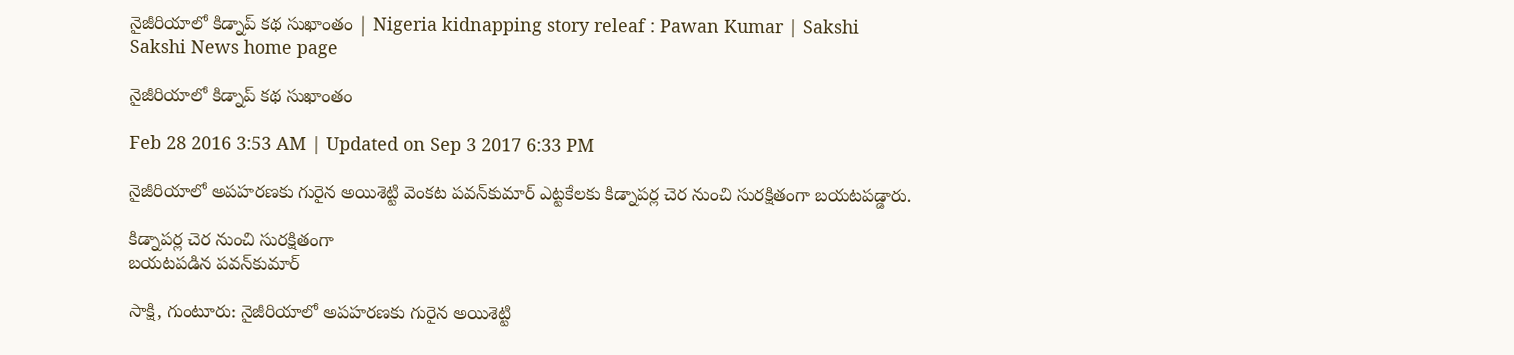నైజీరియాలో కిడ్నాప్ కథ సుఖాంతం | Nigeria kidnapping story releaf : Pawan Kumar | Sakshi
Sakshi News home page

నైజీరియాలో కిడ్నాప్ కథ సుఖాంతం

Feb 28 2016 3:53 AM | Updated on Sep 3 2017 6:33 PM

నైజీరియాలో అపహరణకు గురైన అయిశెట్టి వెంకట పవన్‌కుమార్ ఎట్టకేలకు కిడ్నాపర్ల చెర నుంచి సురక్షితంగా బయటపడ్డారు.

కిడ్నాపర్ల చెర నుంచి సురక్షితంగా
బయటపడిన పవన్‌కుమార్

సాక్షి, గుంటూరు: నైజీరియాలో అపహరణకు గురైన అయిశెట్టి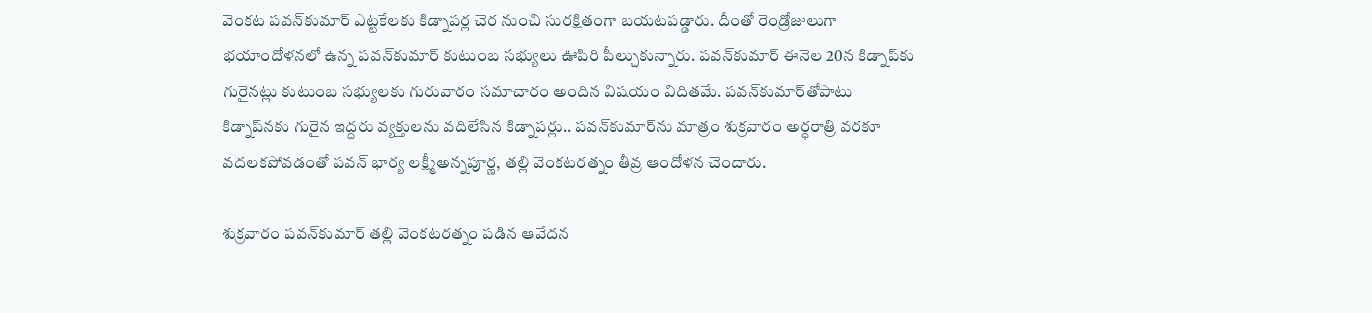వెంకట పవన్‌కుమార్ ఎట్టకేలకు కిడ్నాపర్ల చెర నుంచి సురక్షితంగా బయటపడ్డారు. దీంతో రెండ్రోజులుగా భయాందోళనలో ఉన్న పవన్‌కుమార్ కుటుంబ సభ్యులు ఊపిరి పీల్చుకున్నారు. పవన్‌కుమార్ ఈనెల 20న కిడ్నాప్‌కు గురైనట్లు కుటుంబ సభ్యులకు గురువారం సమాచారం అందిన విషయం విదితమే. పవన్‌కుమార్‌తోపాటు కిడ్నాప్‌నకు గురైన ఇద్దరు వ్యక్తులను వదిలేసిన కిడ్నాపర్లు.. పవన్‌కుమార్‌ను మాత్రం శుక్రవారం అర్ధరాత్రి వరకూ వదలకపోవడంతో పవన్ భార్య లక్ష్మీఅన్నపూర్ణ, తల్లి వెంకటరత్నం తీవ్ర ఆందోళన చెందారు.

శుక్రవారం పవన్‌కుమార్ తల్లి వెంకటరత్నం పడిన ఆవేదన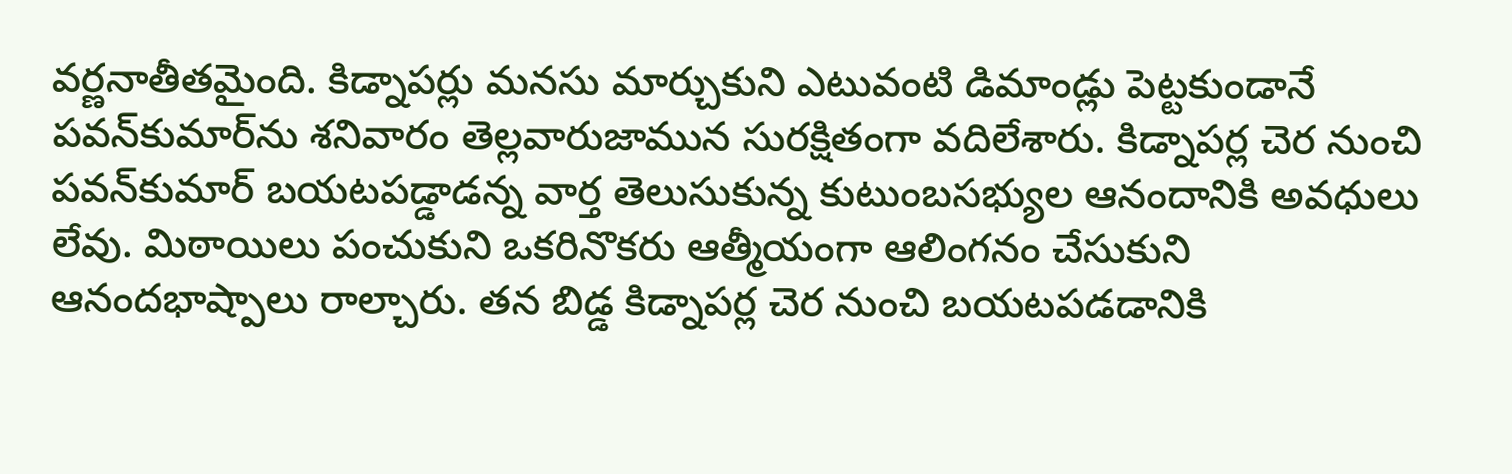వర్ణనాతీతమైంది. కిడ్నాపర్లు మనసు మార్చుకుని ఎటువంటి డిమాండ్లు పెట్టకుండానే పవన్‌కుమార్‌ను శనివారం తెల్లవారుజామున సురక్షితంగా వదిలేశారు. కిడ్నాపర్ల చెర నుంచి పవన్‌కుమార్ బయటపడ్డాడన్న వార్త తెలుసుకున్న కుటుంబసభ్యుల ఆనందానికి అవధులు లేవు. మిఠాయిలు పంచుకుని ఒకరినొకరు ఆత్మీయంగా ఆలింగనం చేసుకుని ఆనందభాష్పాలు రాల్చారు. తన బిడ్డ కిడ్నాపర్ల చెర నుంచి బయటపడడానికి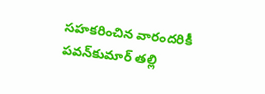సహకరించిన వారందరికీ పవన్‌కుమార్ తల్లి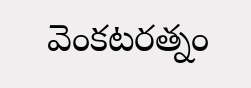వెంకటరత్నం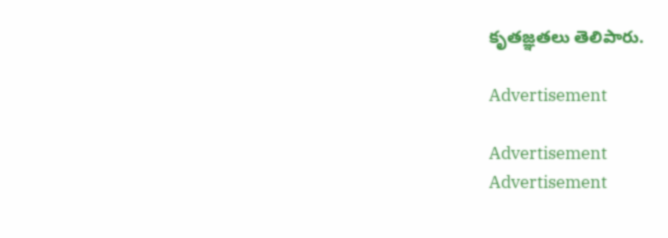కృతజ్ఞతలు తెలిపారు.

Advertisement

Advertisement
Advertisement